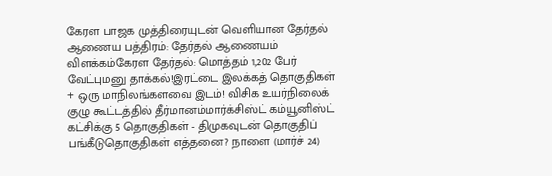கேரள பாஜக முத்திரையுடன் வெளியான தேர்தல் ஆணைய பத்திரம்: தேர்தல் ஆணையம் விளக்கம்கேரள தேர்தல்: மொத்தம் 1,202 பேர் வேட்புமனு தாக்கல்!இரட்டை இலக்கத் தொகுதிகள் + ஒரு மாநிலங்களவை இடம்! விசிக உயர்நிலைக் குழு கூட்டத்தில் தீர்மானம்மார்க்சிஸ்ட் கம்யூனிஸ்ட் கட்சிக்கு 5 தொகுதிகள் - திமுகவுடன் தொகுதிப் பங்கீடுதொகுதிகள் எத்தனை? நாளை (மார்ச் 24)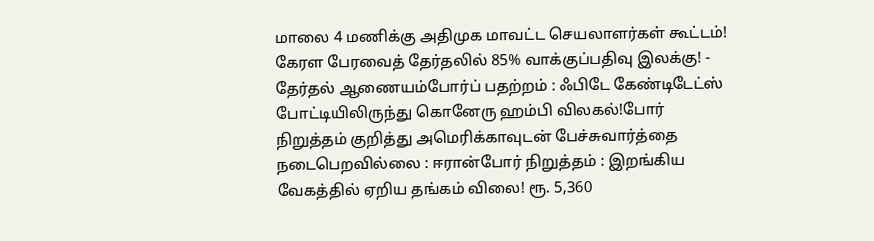மாலை 4 மணிக்கு அதிமுக மாவட்ட செயலாளர்கள் கூட்டம்! கேரள பேரவைத் தேர்தலில் 85% வாக்குப்பதிவு இலக்கு! - தேர்தல் ஆணையம்போர்ப் பதற்றம் : ஃபிடே கேண்டிடேட்ஸ் போட்டியிலிருந்து கொனேரு ஹம்பி விலகல்!போர் நிறுத்தம் குறித்து அமெரிக்காவுடன் பேச்சுவார்த்தை நடைபெறவில்லை : ஈரான்போர் நிறுத்தம் : இறங்கிய வேகத்தில் ஏறிய தங்கம் விலை! ரூ. 5,360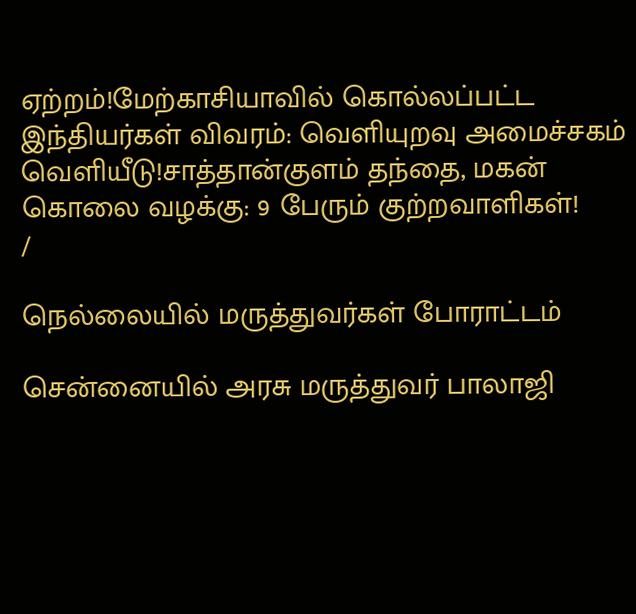ஏற்றம்!மேற்காசியாவில் கொல்லப்பட்ட இந்தியர்கள் விவரம்: வெளியுறவு அமைச்சகம் வெளியீடு!சாத்தான்குளம் தந்தை, மகன் கொலை வழக்கு: 9 பேரும் குற்றவாளிகள்!
/

நெல்லையில் மருத்துவர்கள் போராட்டம்

சென்னையில் அரசு மருத்துவர் பாலாஜி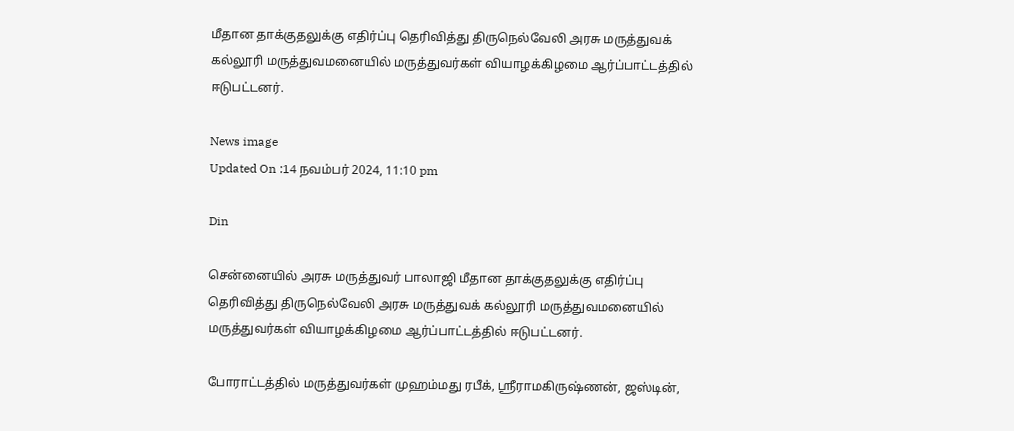மீதான தாக்குதலுக்கு எதிர்ப்பு தெரிவித்து திருநெல்வேலி அரசு மருத்துவக் கல்லூரி மருத்துவமனையில் மருத்துவர்கள் வியாழக்கிழமை ஆர்ப்பாட்டத்தில் ஈடுபட்டனர்.

News image
Updated On :14 நவம்பர் 2024, 11:10 pm

Din

சென்னையில் அரசு மருத்துவர் பாலாஜி மீதான தாக்குதலுக்கு எதிர்ப்பு தெரிவித்து திருநெல்வேலி அரசு மருத்துவக் கல்லூரி மருத்துவமனையில் மருத்துவர்கள் வியாழக்கிழமை ஆர்ப்பாட்டத்தில் ஈடுபட்டனர்.

போராட்டத்தில் மருத்துவர்கள் முஹம்மது ரபீக், ஸ்ரீராமகிருஷ்ணன், ஜஸ்டின்,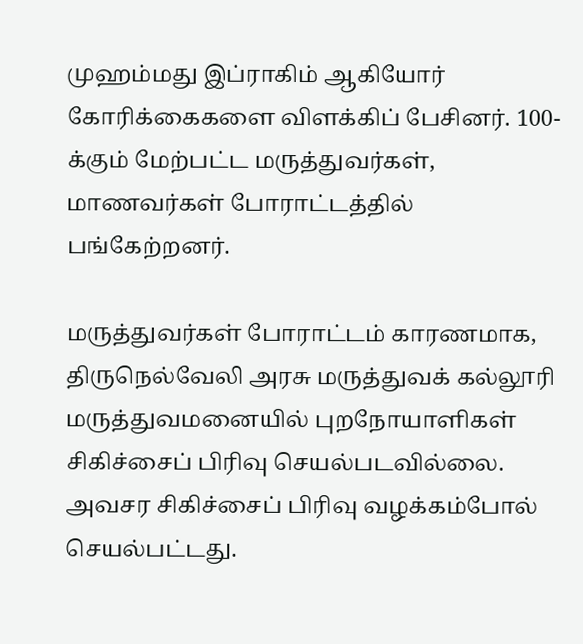முஹம்மது இப்ராகிம் ஆகியோர் கோரிக்கைகளை விளக்கிப் பேசினர். 100-க்கும் மேற்பட்ட மருத்துவர்கள், மாணவர்கள் போராட்டத்தில் பங்கேற்றனர்.

மருத்துவர்கள் போராட்டம் காரணமாக, திருநெல்வேலி அரசு மருத்துவக் கல்லூரி மருத்துவமனையில் புறநோயாளிகள் சிகிச்சைப் பிரிவு செயல்படவில்லை. அவசர சிகிச்சைப் பிரிவு வழக்கம்போல் செயல்பட்டது.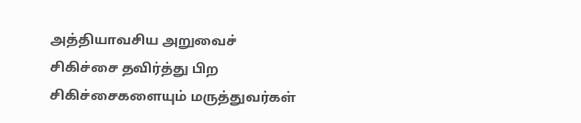அத்தியாவசிய அறுவைச் சிகிச்சை தவிர்த்து பிற சிகிச்சைகளையும் மருத்துவர்கள்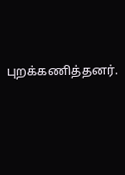புறக்கணித்தனர்.